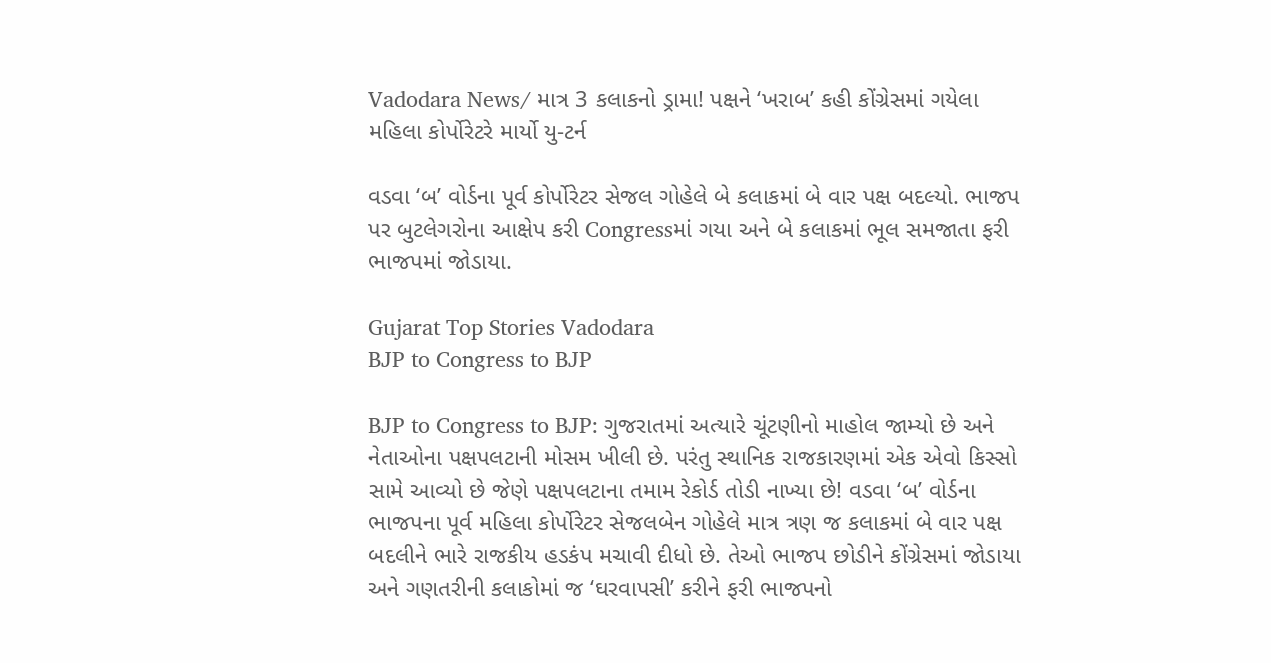Vadodara News/ માત્ર 3 કલાકનો ડ્રામા! પક્ષને ‘ખરાબ’ કહી કોંગ્રેસમાં ગયેલા મહિલા કોર્પોરેટરે માર્યો યુ-ટર્ન

વડવા ‘બ’ વોર્ડના પૂર્વ કોર્પોરેટર સેજલ ગોહેલે બે કલાકમાં બે વાર પક્ષ બદલ્યો. ભાજપ પર બુટલેગરોના આક્ષેપ કરી Congressમાં ગયા અને બે કલાકમાં ભૂલ સમજાતા ફરી ભાજપમાં જોડાયા.

Gujarat Top Stories Vadodara
BJP to Congress to BJP

BJP to Congress to BJP: ગુજરાતમાં અત્યારે ચૂંટણીનો માહોલ જામ્યો છે અને નેતાઓના પક્ષપલટાની મોસમ ખીલી છે. પરંતુ સ્થાનિક રાજકારણમાં એક એવો કિસ્સો સામે આવ્યો છે જેણે પક્ષપલટાના તમામ રેકોર્ડ તોડી નાખ્યા છે! વડવા ‘બ’ વોર્ડના ભાજપના પૂર્વ મહિલા કોર્પોરેટર સેજલબેન ગોહેલે માત્ર ત્રણ જ કલાકમાં બે વાર પક્ષ બદલીને ભારે રાજકીય હડકંપ મચાવી દીધો છે. તેઓ ભાજપ છોડીને કોંગ્રેસમાં જોડાયા અને ગણતરીની કલાકોમાં જ ‘ઘરવાપસી’ કરીને ફરી ભાજપનો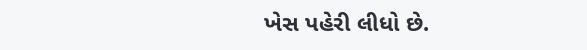ખેસ પહેરી લીધો છે.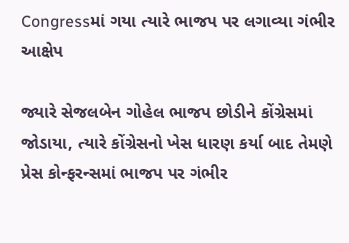Congressમાં ગયા ત્યારે ભાજપ પર લગાવ્યા ગંભીર આક્ષેપ

જ્યારે સેજલબેન ગોહેલ ભાજપ છોડીને કોંગ્રેસમાં જોડાયા, ત્યારે કોંગ્રેસનો ખેસ ધારણ કર્યા બાદ તેમણે પ્રેસ કોન્ફરન્સમાં ભાજપ પર ગંભીર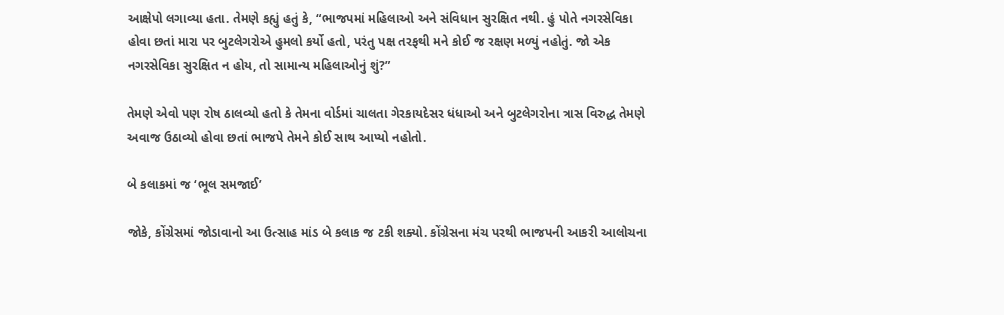આક્ષેપો લગાવ્યા હતા. તેમણે કહ્યું હતું કે, “ભાજપમાં મહિલાઓ અને સંવિધાન સુરક્ષિત નથી. હું પોતે નગરસેવિકા હોવા છતાં મારા પર બુટલેગરોએ હુમલો કર્યો હતો, પરંતુ પક્ષ તરફથી મને કોઈ જ રક્ષણ મળ્યું નહોતું. જો એક નગરસેવિકા સુરક્ષિત ન હોય, તો સામાન્ય મહિલાઓનું શું?”

તેમણે એવો પણ રોષ ઠાલવ્યો હતો કે તેમના વોર્ડમાં ચાલતા ગેરકાયદેસર ધંધાઓ અને બુટલેગરોના ત્રાસ વિરુદ્ધ તેમણે અવાજ ઉઠાવ્યો હોવા છતાં ભાજપે તેમને કોઈ સાથ આપ્યો નહોતો.

બે કલાકમાં જ ‘ભૂલ સમજાઈ’

જોકે, કોંગ્રેસમાં જોડાવાનો આ ઉત્સાહ માંડ બે કલાક જ ટકી શક્યો. કોંગ્રેસના મંચ પરથી ભાજપની આકરી આલોચના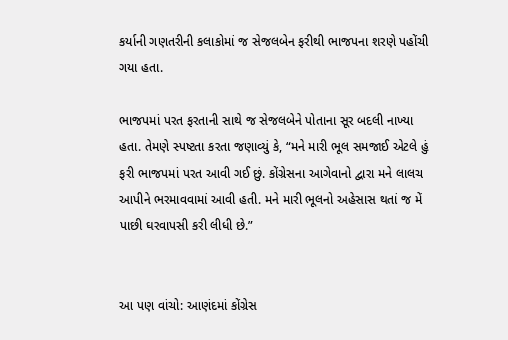કર્યાની ગણતરીની કલાકોમાં જ સેજલબેન ફરીથી ભાજપના શરણે પહોંચી ગયા હતા.

ભાજપમાં પરત ફરતાની સાથે જ સેજલબેને પોતાના સૂર બદલી નાખ્યા હતા. તેમણે સ્પષ્ટતા કરતા જણાવ્યું કે, “મને મારી ભૂલ સમજાઈ એટલે હું ફરી ભાજપમાં પરત આવી ગઈ છું. કોંગ્રેસના આગેવાનો દ્વારા મને લાલચ આપીને ભરમાવવામાં આવી હતી. મને મારી ભૂલનો અહેસાસ થતાં જ મેં પાછી ઘરવાપસી કરી લીધી છે.”


આ પણ વાંચો: આણંદમાં કોંગ્રેસ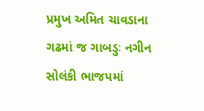પ્રમુખ અમિત ચાવડાના ગઢમાં જ ગાબડુઃ નગીન સોલંકી ભાજપમાં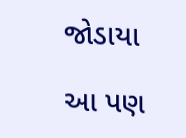જોડાયા

આ પણ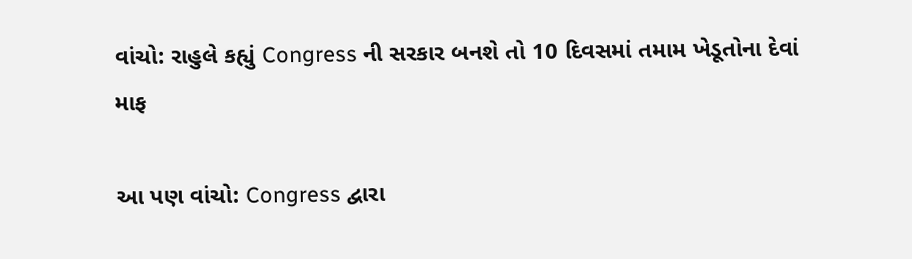વાંચો: રાહુલે કહ્યું Congress ની સરકાર બનશે તો 10 દિવસમાં તમામ ખેડૂતોના દેવાં માફ

આ પણ વાંચો: Congress દ્વારા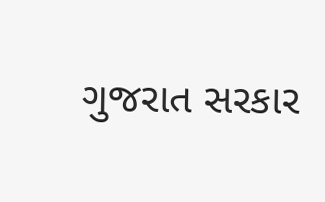ગુજરાત સરકાર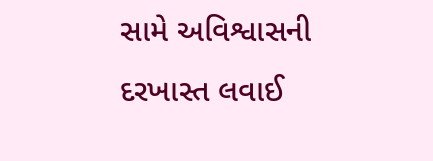સામે અવિશ્વાસની દરખાસ્ત લવાઈ